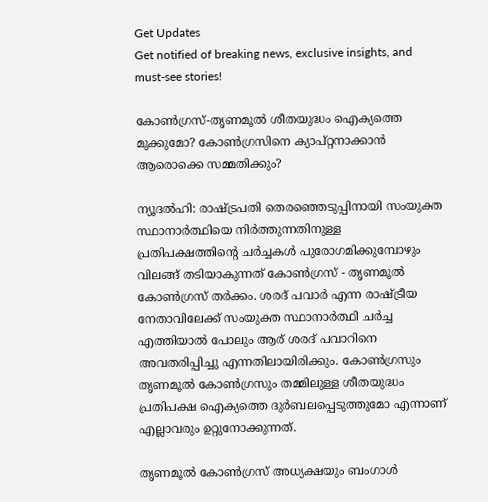Get Updates
Get notified of breaking news, exclusive insights, and must-see stories!

കോണ്‍ഗ്രസ്-തൃണമൂല്‍ ശീതയുദ്ധം ഐക്യത്തെ മുക്കുമോ? കോണ്‍ഗ്രസിനെ ക്യാപ്റ്റനാക്കാന്‍ ആരൊക്കെ സമ്മതിക്കും?

ന്യൂദല്‍ഹി: രാഷ്ട്രപതി തെരഞ്ഞെടുപ്പിനായി സംയുക്ത സ്ഥാനാര്‍ത്ഥിയെ നിര്‍ത്തുന്നതിനുള്ള പ്രതിപക്ഷത്തിന്റെ ചര്‍ച്ചകള്‍ പുരോഗമിക്കുമ്പോഴും വിലങ്ങ് തടിയാകുന്നത് കോണ്‍ഗ്രസ് - തൃണമൂല്‍ കോണ്‍ഗ്രസ് തര്‍ക്കം. ശരദ് പവാര്‍ എന്ന രാഷ്ട്രീയ നേതാവിലേക്ക് സംയുക്ത സ്ഥാനാര്‍ത്ഥി ചര്‍ച്ച എത്തിയാല്‍ പോലും ആര് ശരദ് പവാറിനെ അവതരിപ്പിച്ചു എന്നതിലായിരിക്കും. കോണ്‍ഗ്രസും തൃണമൂല്‍ കോണ്‍ഗ്രസും തമ്മിലുള്ള ശീതയുദ്ധം പ്രതിപക്ഷ ഐക്യത്തെ ദുര്‍ബലപ്പെടുത്തുമോ എന്നാണ് എല്ലാവരും ഉറ്റുനോക്കുന്നത്.

തൃണമൂല്‍ കോണ്‍ഗ്രസ് അധ്യക്ഷയും ബംഗാള്‍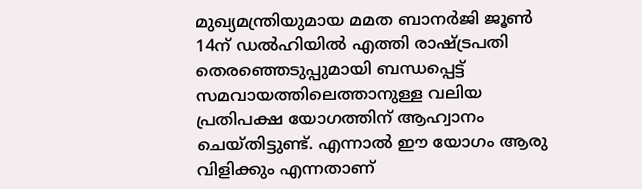മുഖ്യമന്ത്രിയുമായ മമത ബാനര്‍ജി ജൂണ്‍ 14ന് ഡല്‍ഹിയില്‍ എത്തി രാഷ്ട്രപതി തെരഞ്ഞെടുപ്പുമായി ബന്ധപ്പെട്ട് സമവായത്തിലെത്താനുള്ള വലിയ പ്രതിപക്ഷ യോഗത്തിന് ആഹ്വാനം ചെയ്തിട്ടുണ്ട്. എന്നാല്‍ ഈ യോഗം ആരു വിളിക്കും എന്നതാണ്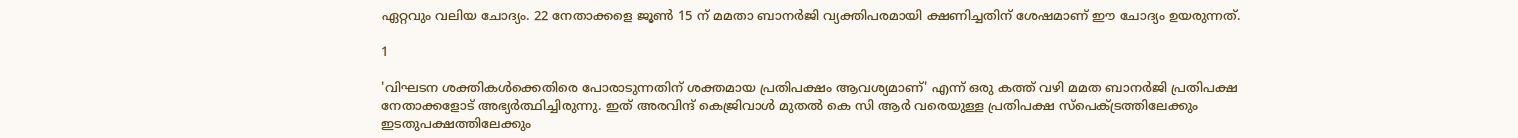ഏറ്റവും വലിയ ചോദ്യം. 22 നേതാക്കളെ ജൂണ്‍ 15 ന് മമതാ ബാനര്‍ജി വ്യക്തിപരമായി ക്ഷണിച്ചതിന് ശേഷമാണ് ഈ ചോദ്യം ഉയരുന്നത്.

1

'വിഘടന ശക്തികള്‍ക്കെതിരെ പോരാടുന്നതിന് ശക്തമായ പ്രതിപക്ഷം ആവശ്യമാണ്' എന്ന് ഒരു കത്ത് വഴി മമത ബാനര്‍ജി പ്രതിപക്ഷ നേതാക്കളോട് അഭ്യര്‍ത്ഥിച്ചിരുന്നു. ഇത് അരവിന്ദ് കെജ്രിവാള്‍ മുതല്‍ കെ സി ആര്‍ വരെയുള്ള പ്രതിപക്ഷ സ്‌പെക്ട്രത്തിലേക്കും ഇടതുപക്ഷത്തിലേക്കും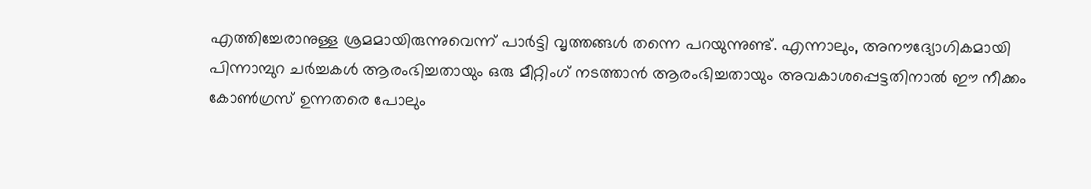എത്തിച്ചേരാനുള്ള ശ്രമമായിരുന്നുവെന്ന് പാര്‍ട്ടി വൃത്തങ്ങള്‍ തന്നെ പറയുന്നുണ്ട്. എന്നാലും, അനൗദ്യോഗികമായി പിന്നാമ്പുറ ചര്‍ച്ചകള്‍ ആരംഭിച്ചതായും ഒരു മീറ്റിംഗ് നടത്താന്‍ ആരംഭിച്ചതായും അവകാശപ്പെട്ടതിനാല്‍ ഈ നീക്കം കോണ്‍ഗ്രസ് ഉന്നതരെ പോലും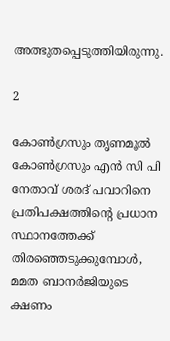അത്ഭുതപ്പെടുത്തിയിരുന്നു.

2

കോണ്‍ഗ്രസും തൃണമൂല്‍ കോണ്‍ഗ്രസും എന്‍ സി പി നേതാവ് ശരദ് പവാറിനെ പ്രതിപക്ഷത്തിന്റെ പ്രധാന സ്ഥാനത്തേക്ക് തിരഞ്ഞെടുക്കുമ്പോള്‍, മമത ബാനര്‍ജിയുടെ ക്ഷണം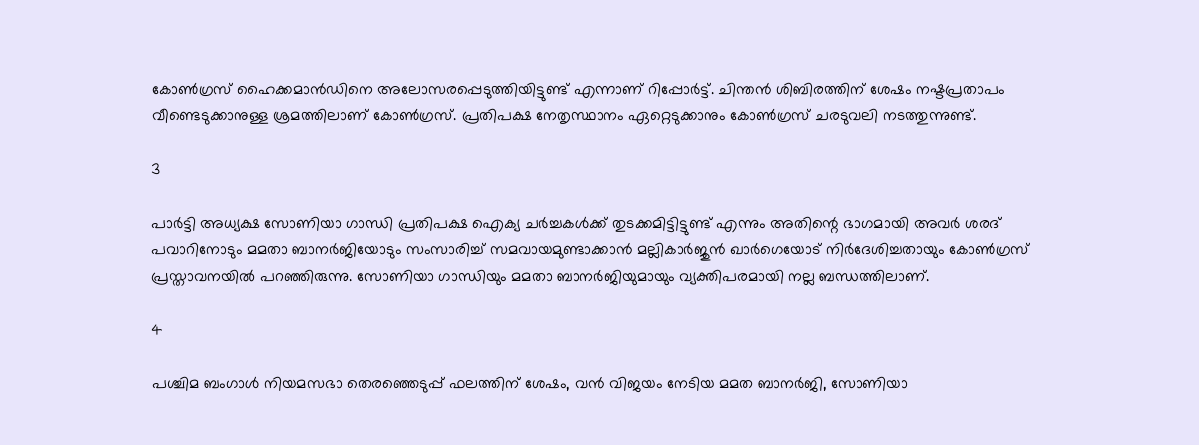കോണ്‍ഗ്രസ് ഹൈക്കമാന്‍ഡിനെ അലോസരപ്പെടുത്തിയിട്ടുണ്ട് എന്നാണ് റിപ്പോര്‍ട്ട്. ചിന്തന്‍ ശിബിരത്തിന് ശേഷം നഷ്ടപ്രതാപം വീണ്ടെടുക്കാനുള്ള ശ്രമത്തിലാണ് കോണ്‍ഗ്രസ്. പ്രതിപക്ഷ നേതൃസ്ഥാനം ഏറ്റെടുക്കാനും കോണ്‍ഗ്രസ് ചരടുവലി നടത്തുന്നുണ്ട്.

3

പാര്‍ട്ടി അധ്യക്ഷ സോണിയാ ഗാന്ധി പ്രതിപക്ഷ ഐക്യ ചര്‍ച്ചകള്‍ക്ക് തുടക്കമിട്ടിട്ടുണ്ട് എന്നും അതിന്റെ ഭാഗമായി അവര്‍ ശരദ് പവാറിനോടും മമതാ ബാനര്‍ജിയോടും സംസാരിച്ച് സമവായമുണ്ടാക്കാന്‍ മല്ലികാര്‍ജുന്‍ ഖാര്‍ഗെയോട് നിര്‍ദേശിച്ചതായും കോണ്‍ഗ്രസ് പ്രസ്താവനയില്‍ പറഞ്ഞിരുന്നു. സോണിയാ ഗാന്ധിയും മമതാ ബാനര്‍ജിയുമായും വ്യക്തിപരമായി നല്ല ബന്ധത്തിലാണ്.

4

പശ്ചിമ ബംഗാള്‍ നിയമസഭാ തെരഞ്ഞെടുപ്പ് ഫലത്തിന് ശേഷം, വന്‍ വിജയം നേടിയ മമത ബാനര്‍ജി, സോണിയാ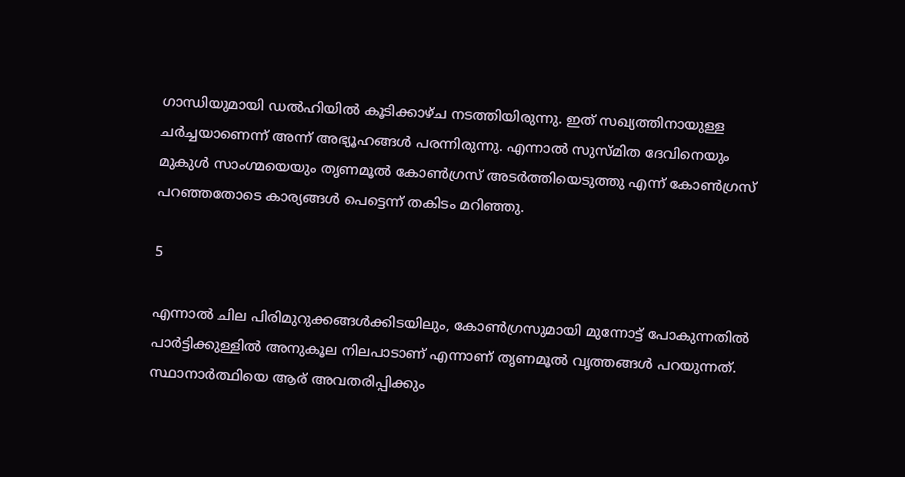ഗാന്ധിയുമായി ഡല്‍ഹിയില്‍ കൂടിക്കാഴ്ച നടത്തിയിരുന്നു. ഇത് സഖ്യത്തിനായുള്ള ചര്‍ച്ചയാണെന്ന് അന്ന് അഭ്യൂഹങ്ങള്‍ പരന്നിരുന്നു. എന്നാല്‍ സുസ്മിത ദേവിനെയും മുകുള്‍ സാംഗ്മയെയും തൃണമൂല്‍ കോണ്‍ഗ്രസ് അടര്‍ത്തിയെടുത്തു എന്ന് കോണ്‍ഗ്രസ് പറഞ്ഞതോടെ കാര്യങ്ങള്‍ പെട്ടെന്ന് തകിടം മറിഞ്ഞു.

5

എന്നാല്‍ ചില പിരിമുറുക്കങ്ങള്‍ക്കിടയിലും, കോണ്‍ഗ്രസുമായി മുന്നോട്ട് പോകുന്നതില്‍ പാര്‍ട്ടിക്കുള്ളില്‍ അനുകൂല നിലപാടാണ് എന്നാണ് തൃണമൂല്‍ വൃത്തങ്ങള്‍ പറയുന്നത്. സ്ഥാനാര്‍ത്ഥിയെ ആര് അവതരിപ്പിക്കും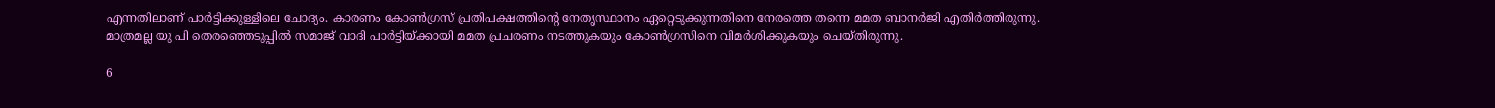എന്നതിലാണ് പാര്‍ട്ടിക്കുള്ളിലെ ചോദ്യം. കാരണം കോണ്‍ഗ്രസ് പ്രതിപക്ഷത്തിന്റെ നേതൃസ്ഥാനം ഏറ്റെടുക്കുന്നതിനെ നേരത്തെ തന്നെ മമത ബാനര്‍ജി എതിര്‍ത്തിരുന്നു. മാത്രമല്ല യു പി തെരഞ്ഞെടുപ്പില്‍ സമാജ് വാദി പാര്‍ട്ടിയ്ക്കായി മമത പ്രചരണം നടത്തുകയും കോണ്‍ഗ്രസിനെ വിമര്‍ശിക്കുകയും ചെയ്തിരുന്നു.

6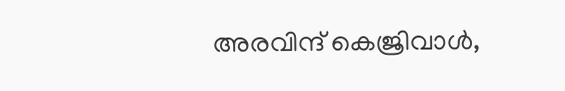അരവിന്ദ് കെജ്രിവാള്‍,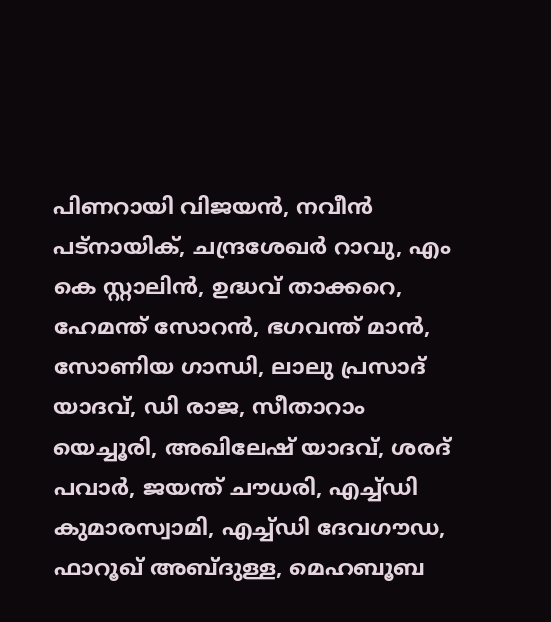പിണറായി വിജയന്‍, നവീന്‍ പട്നായിക്, ചന്ദ്രശേഖര്‍ റാവു, എം കെ സ്റ്റാലിന്‍, ഉദ്ധവ് താക്കറെ, ഹേമന്ത് സോറന്‍, ഭഗവന്ത് മാന്‍, സോണിയ ഗാന്ധി, ലാലു പ്രസാദ് യാദവ്, ഡി രാജ, സീതാറാം യെച്ചൂരി, അഖിലേഷ് യാദവ്, ശരദ് പവാര്‍, ജയന്ത് ചൗധരി, എച്ച്ഡി കുമാരസ്വാമി, എച്ച്ഡി ദേവഗൗഡ, ഫാറൂഖ് അബ്ദുള്ള, മെഹബൂബ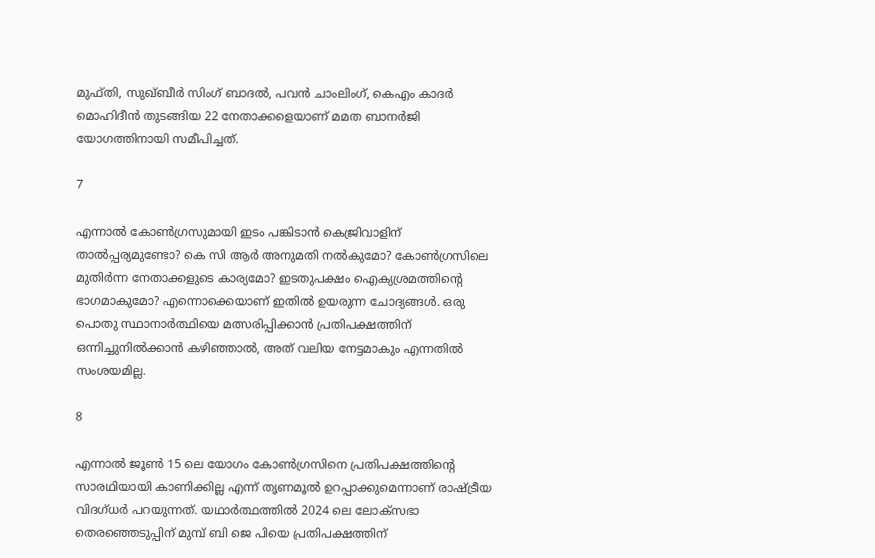മുഫ്തി, സുഖ്ബീര്‍ സിംഗ് ബാദല്‍, പവന്‍ ചാംലിംഗ്, കെഎം കാദര്‍ മൊഹിദീന്‍ തുടങ്ങിയ 22 നേതാക്കളെയാണ് മമത ബാനര്‍ജി യോഗത്തിനായി സമീപിച്ചത്.

7

എന്നാല്‍ കോണ്‍ഗ്രസുമായി ഇടം പങ്കിടാന്‍ കെജ്രിവാളിന് താല്‍പ്പര്യമുണ്ടോ? കെ സി ആര്‍ അനുമതി നല്‍കുമോ? കോണ്‍ഗ്രസിലെ മുതിര്‍ന്ന നേതാക്കളുടെ കാര്യമോ? ഇടതുപക്ഷം ഐക്യശ്രമത്തിന്റെ ഭാഗമാകുമോ? എന്നൊക്കെയാണ് ഇതില്‍ ഉയരുന്ന ചോദ്യങ്ങള്‍. ഒരു പൊതു സ്ഥാനാര്‍ത്ഥിയെ മത്സരിപ്പിക്കാന്‍ പ്രതിപക്ഷത്തിന് ഒന്നിച്ചുനില്‍ക്കാന്‍ കഴിഞ്ഞാല്‍, അത് വലിയ നേട്ടമാകും എന്നതില്‍ സംശയമില്ല.

8

എന്നാല്‍ ജൂണ്‍ 15 ലെ യോഗം കോണ്‍ഗ്രസിനെ പ്രതിപക്ഷത്തിന്റെ സാരഥിയായി കാണിക്കില്ല എന്ന് തൃണമൂല്‍ ഉറപ്പാക്കുമെന്നാണ് രാഷ്ട്രീയ വിദഗ്ധര്‍ പറയുന്നത്. യഥാര്‍ത്ഥത്തില്‍ 2024 ലെ ലോക്സഭാ തെരഞ്ഞെടുപ്പിന് മുമ്പ് ബി ജെ പിയെ പ്രതിപക്ഷത്തിന്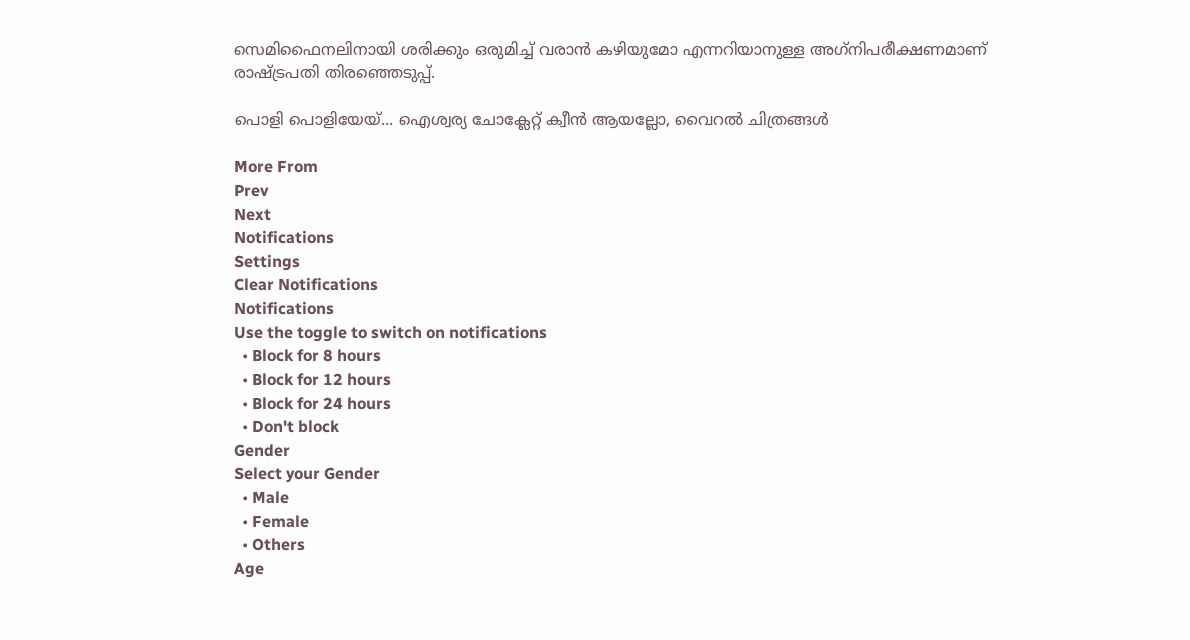സെമിഫൈനലിനായി ശരിക്കും ഒരുമിച്ച് വരാന്‍ കഴിയുമോ എന്നറിയാനുള്ള അഗ്‌നിപരീക്ഷണമാണ് രാഷ്ട്രപതി തിരഞ്ഞെടുപ്പ്.

പൊളി പൊളിയേയ്... ഐശ്വര്യ ചോക്ലേറ്റ് ക്വീന്‍ ആയല്ലോ, വൈറല്‍ ചിത്രങ്ങള്‍

More From
Prev
Next
Notifications
Settings
Clear Notifications
Notifications
Use the toggle to switch on notifications
  • Block for 8 hours
  • Block for 12 hours
  • Block for 24 hours
  • Don't block
Gender
Select your Gender
  • Male
  • Female
  • Others
Age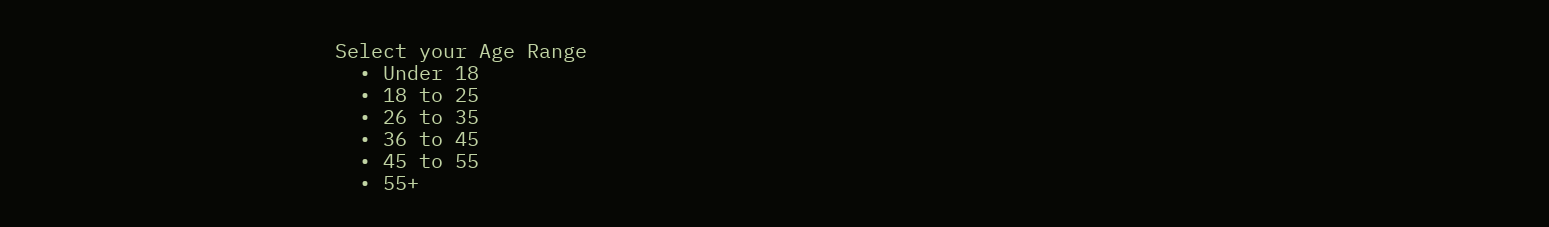Select your Age Range
  • Under 18
  • 18 to 25
  • 26 to 35
  • 36 to 45
  • 45 to 55
  • 55+